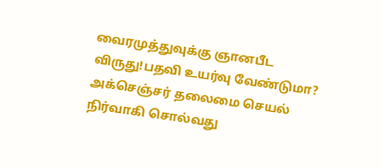வைரமுத்துவுக்கு ஞானபீட விருது!பதவி உயர்வு வேண்டுமா? அக்செஞ்சர் தலைமை செயல் நிர்வாகி சொல்வது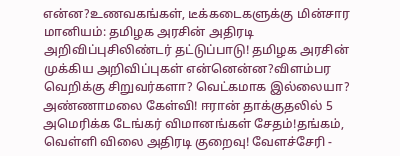என்ன?உணவகங்கள், டீக்கடைகளுக்கு மின்சார மானியம்: தமிழக அரசின் அதிரடி அறிவிப்புசிலிண்டர் தட்டுப்பாடு! தமிழக அரசின் முக்கிய அறிவிப்புகள் என்னென்ன?விளம்பர வெறிக்கு சிறுவர்களா? வெட்கமாக இல்லையா? அண்ணாமலை கேள்வி! ஈரான் தாக்குதலில் 5 அமெரிக்க டேங்கர் விமானங்கள் சேதம்!தங்கம், வெள்ளி விலை அதிரடி குறைவு! வேளச்சேரி -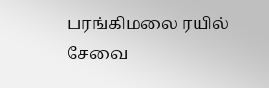பரங்கிமலை ரயில் சேவை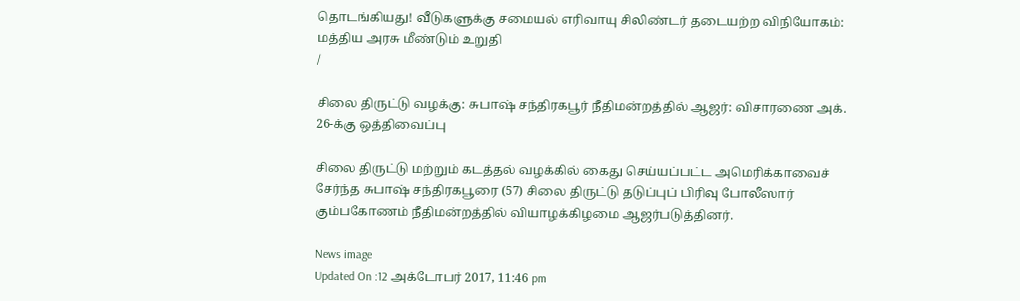தொடங்கியது! வீடுகளுக்கு சமையல் எரிவாயு சிலிண்டர் தடையற்ற விநியோகம்: மத்திய அரசு மீண்டும் உறுதி
/

சிலை திருட்டு வழக்கு: சுபாஷ் சந்திரகபூர் நீதிமன்றத்தில் ஆஜர்: விசாரணை அக். 26-க்கு ஒத்திவைப்பு

சிலை திருட்டு மற்றும் கடத்தல் வழக்கில் கைது செய்யப்பட்ட அமெரிக்காவைச் சேர்ந்த சுபாஷ் சந்திரகபூரை (57) சிலை திருட்டு தடுப்புப் பிரிவு போலீஸார் கும்பகோணம் நீதிமன்றத்தில் வியாழக்கிழமை ஆஜர்படுத்தினர்.

News image
Updated On :12 அக்டோபர் 2017, 11:46 pm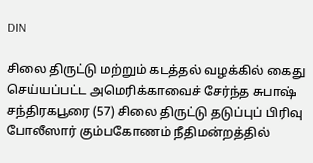DIN

சிலை திருட்டு மற்றும் கடத்தல் வழக்கில் கைது செய்யப்பட்ட அமெரிக்காவைச் சேர்ந்த சுபாஷ் சந்திரகபூரை (57) சிலை திருட்டு தடுப்புப் பிரிவு போலீஸார் கும்பகோணம் நீதிமன்றத்தில்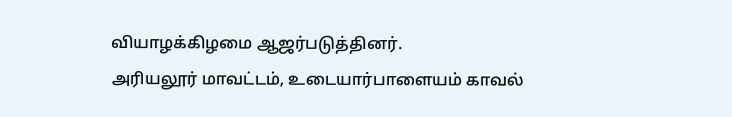வியாழக்கிழமை ஆஜர்படுத்தினர்.
அரியலூர் மாவட்டம், உடையார்பாளையம் காவல்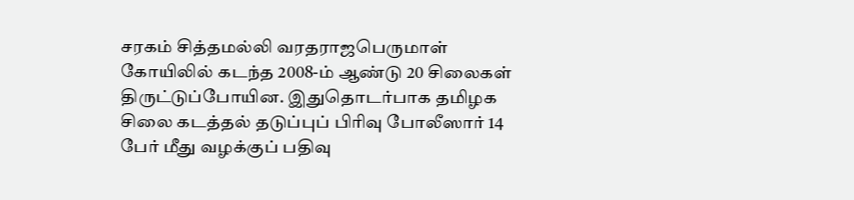சரகம் சித்தமல்லி வரதராஜபெருமாள் கோயிலில் கடந்த 2008-ம் ஆண்டு 20 சிலைகள் திருட்டுப்போயின. இதுதொடர்பாக தமிழக சிலை கடத்தல் தடுப்புப் பிரிவு போலீஸார் 14 பேர் மீது வழக்குப் பதிவு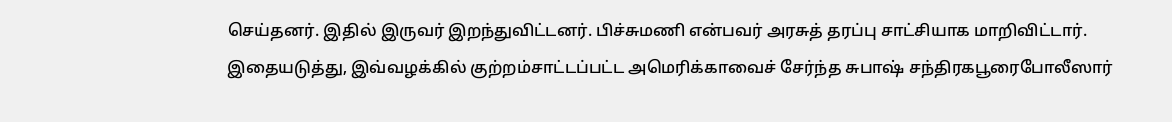செய்தனர். இதில் இருவர் இறந்துவிட்டனர். பிச்சுமணி என்பவர் அரசுத் தரப்பு சாட்சியாக மாறிவிட்டார்.
இதையடுத்து, இவ்வழக்கில் குற்றம்சாட்டப்பட்ட அமெரிக்காவைச் சேர்ந்த சுபாஷ் சந்திரகபூரைபோலீஸார்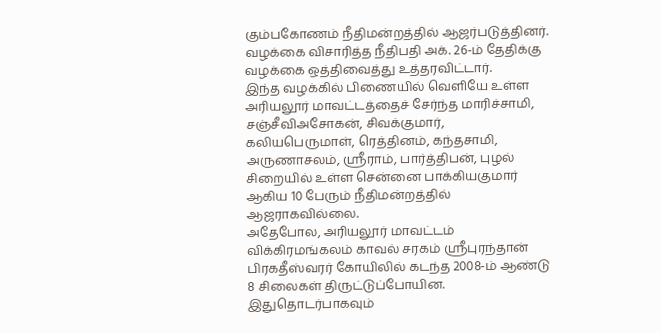கும்பகோணம் நீதிமன்றத்தில் ஆஜர்படுத்தினர். வழக்கை விசாரித்த நீதிபதி அக். 26-ம் தேதிக்கு வழக்கை ஒத்திவைத்து உத்தரவிட்டார்.
இந்த வழக்கில் பிணையில் வெளியே உள்ள அரியலூர் மாவட்டத்தைச் சேர்ந்த மாரிச்சாமி, சஞ்சீவிஅசோகன், சிவக்குமார், கலியபெருமாள், ரெத்தினம், கந்தசாமி, அருணாசலம், ஸ்ரீராம், பார்த்திபன், புழல் சிறையில் உள்ள சென்னை பாக்கியகுமார்  ஆகிய 10 பேரும் நீதிமன்றத்தில் ஆஜராகவில்லை.
அதேபோல, அரியலூர் மாவட்டம் விக்கிரமங்கலம் காவல் சரகம் ஸ்ரீபுரந்தான் பிரகதீஸ்வரர் கோயிலில் கடந்த 2008-ம் ஆண்டு 8 சிலைகள் திருட்டுப்போயின. இதுதொடர்பாகவும்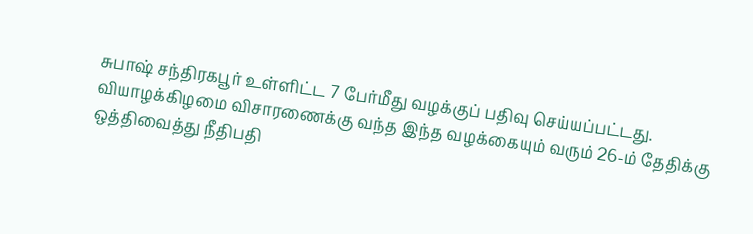சுபாஷ் சந்திரகபூர் உள்ளிட்ட 7 பேர்மீது வழக்குப் பதிவு செய்யப்பட்டது.
வியாழக்கிழமை விசாரணைக்கு வந்த இந்த வழக்கையும் வரும் 26-ம் தேதிக்கு ஒத்திவைத்து நீதிபதி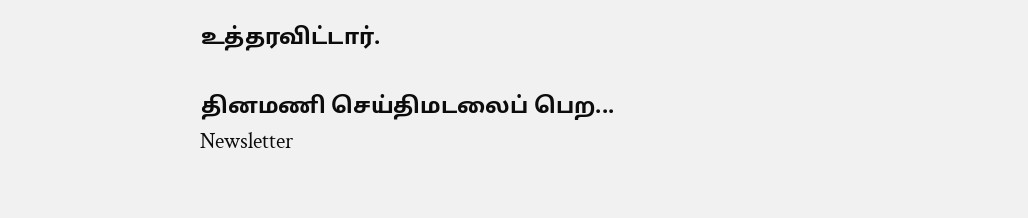உத்தரவிட்டார்.

தினமணி செய்திமடலைப் பெற... Newsletter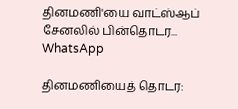தினமணி'யை வாட்ஸ்ஆப் சேனலில் பின்தொடர... WhatsApp

தினமணியைத் தொடர: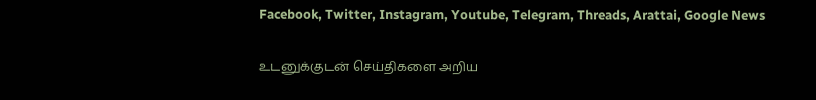Facebook, Twitter, Instagram, Youtube, Telegram, Threads, Arattai, Google News

உடனுக்குடன் செய்திகளை அறிய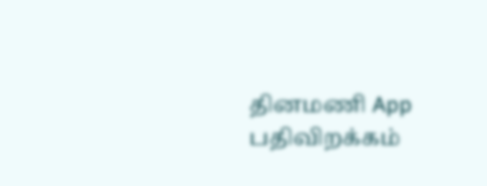தினமணி App பதிவிறக்கம்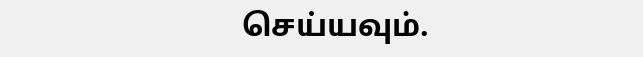செய்யவும்.